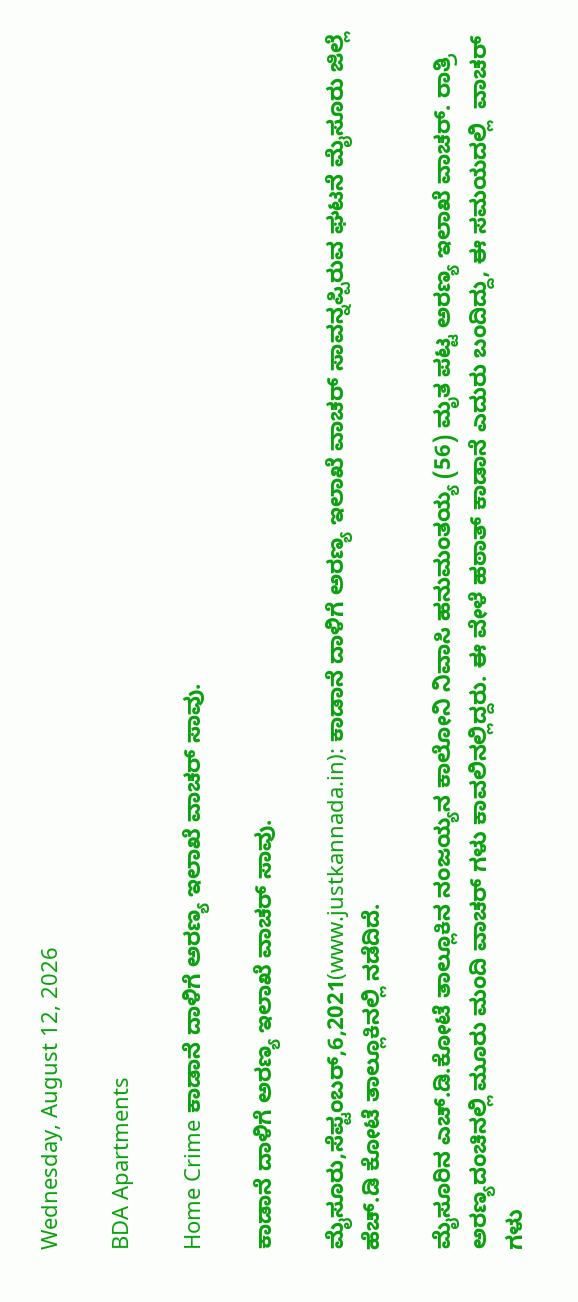Wednesday, August 12, 2026

BDA Apartments

Home Crime ಕಾಡಾನೆ ದಾಳಿಗೆ ಅರಣ್ಯ ಇಲಾಖೆ ವಾಚರ್ ಸಾವು.

ಕಾಡಾನೆ ದಾಳಿಗೆ ಅರಣ್ಯ ಇಲಾಖೆ ವಾಚರ್ ಸಾವು.

ಮೈಸೂರು,ಸೆಪ್ಟಂಬರ್,6,2021(www.justkannada.in): ಕಾಡಾನೆ ದಾಳಿಗೆ ಅರಣ್ಯ ಇಲಾಖೆ ವಾಚರ್ ಸಾವನ್ನಪ್ಪಿರುವ ಘಟನೆ ಮೈಸೂರು ಜಿಲ್ಲೆ ಹೆಚ್.ಡಿ ಕೋಟೆ ತಾಲ್ಲೂಕಿನಲ್ಲಿ ನಡೆದಿದೆ.

ಮೈಸೂರಿನ ಎಚ್.ಡಿ.ಕೋಟೆ ತಾಲ್ಲೂಕಿನ ನಂಜಯ್ಯನ ಕಾಲೋನಿ ನಿವಾಸಿ ಹನುಮಂತಯ್ಯ (56) ಮೃತ ಪಟ್ಟ ಅರಣ್ಯ ಇಲಾಖೆ ವಾಚರ್. ರಾತ್ರಿ ಅರಣ್ಯದಂಚಿನಲ್ಲಿ ಮೂರು ಮಂದಿ ವಾಚರ್ ಗಳು ಕಾವಲಿನಲ್ಲಿದ್ದರು. ಈ ವೇಳೆ ಹಠಾತ್ ಕಾಡಾನೆ ಎದುರು ಬಂದಿದ್ದು, ಈ ಸಮಯದಲ್ಲಿ  ವಾಚರ್ ಗಳು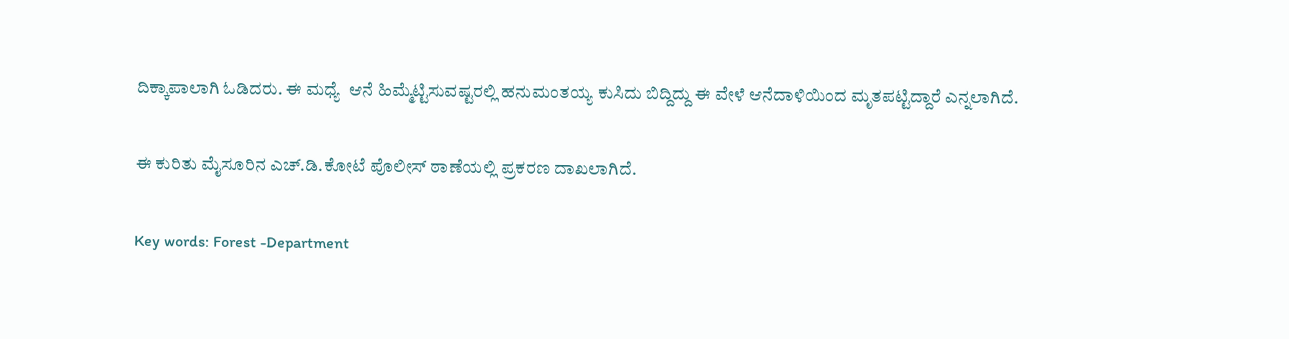ದಿಕ್ಕಾಪಾಲಾಗಿ ಓಡಿದರು. ಈ ಮಧ್ಯೆ  ಆನೆ ಹಿಮ್ಮೆಟ್ಟಿಸುವಷ್ಟರಲ್ಲಿ ಹನುಮಂತಯ್ಯ ಕುಸಿದು ಬಿದ್ದಿದ್ದು ಈ ವೇಳೆ ಆನೆದಾಳಿಯಿಂದ ಮೃತಪಟ್ಟಿದ್ದಾರೆ ಎನ್ನಲಾಗಿದೆ.

ಈ ಕುರಿತು ಮೈಸೂರಿನ ಎಚ್.ಡಿ.ಕೋಟೆ ಪೊಲೀಸ್ ಠಾಣೆಯಲ್ಲಿ ಪ್ರಕರಣ ದಾಖಲಾಗಿದೆ.

Key words: Forest -Department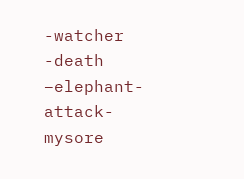-watcher -death –elephant- attack-mysore